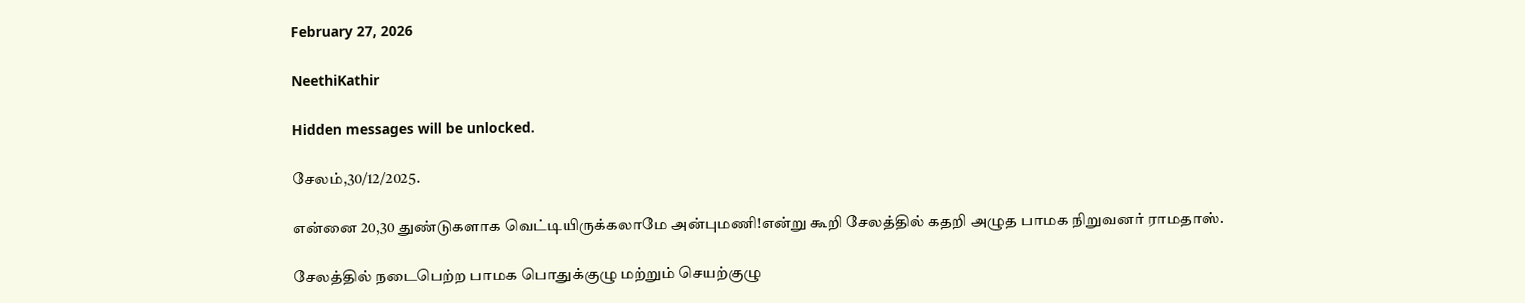February 27, 2026

NeethiKathir

Hidden messages will be unlocked.

சேலம்,30/12/2025.

என்னை 20,30 துண்டுகளாக வெட்டியிருக்கலாமே அன்புமணி!என்று கூறி சேலத்தில் கதறி அழுத பாமக நிறுவனர் ராமதாஸ்.

சேலத்தில் நடைபெற்ற பாமக பொதுக்குழு மற்றும் செயற்குழு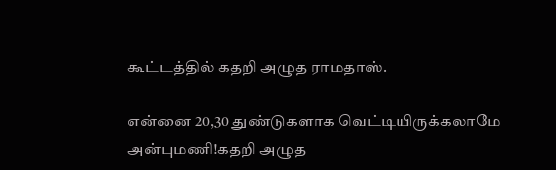கூட்டத்தில் கதறி அழுத ராமதாஸ்.

என்னை 20,30 துண்டுகளாக வெட்டியிருக்கலாமே அன்புமணி!கதறி அழுத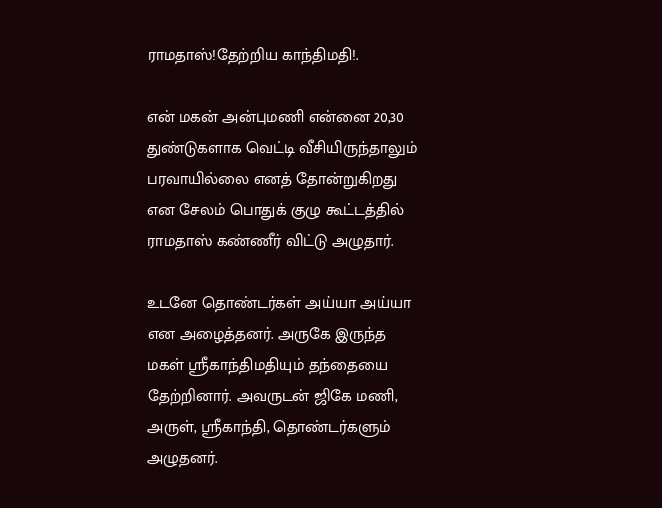ராமதாஸ்!தேற்றிய காந்திமதி!.

என் மகன் அன்புமணி என்னை 20,30 துண்டுகளாக வெட்டி வீசியிருந்தாலும் பரவாயில்லை எனத் தோன்றுகிறது என சேலம் பொதுக் குழு கூட்டத்தில் ராமதாஸ் கண்ணீர் விட்டு அழுதார்.

உடனே தொண்டர்கள் அய்யா அய்யா என அழைத்தனர். அருகே இருந்த மகள் ஸ்ரீகாந்திமதியும் தந்தையை தேற்றினார். அவருடன் ஜிகே மணி, அருள், ஸ்ரீகாந்தி, தொண்டர்களும் அழுதனர்.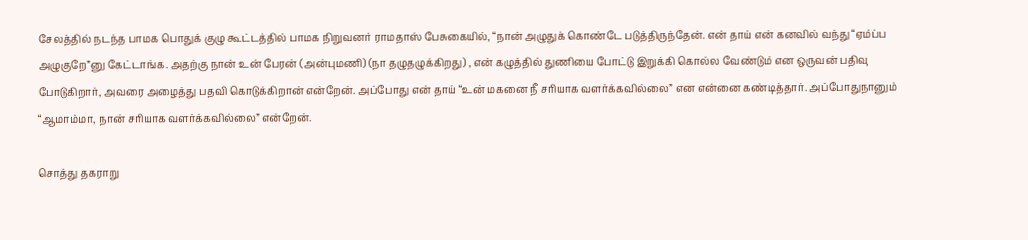சேலத்தில் நடந்த பாமக பொதுக் குழு கூட்டத்தில் பாமக நிறுவனர் ராமதாஸ் பேசுகையில், “நான் அழுதுக் கொண்டே படுத்திருந்தேன். என் தாய் என் கனவில் வந்து “ஏம்ப்ப அழுகுறே”னு கேட்டாங்க. அதற்கு நான் உன் பேரன் (அன்புமணி) (நா தழுதழுக்கிறது) , என் கழுத்தில் துணியை போட்டு இறுக்கி கொல்ல வேண்டும் என ஒருவன் பதிவு போடுகிறார், அவரை அழைத்து பதவி கொடுக்கிறான் என்றேன். அப்போது என் தாய் “உன் மகனை நீ சரியாக வளர்க்கவில்லை” என என்னை கண்டித்தார். அப்போதுநானும் “ஆமாம்மா, நான் சரியாக வளர்க்கவில்லை” என்றேன்.

சொத்து தகராறு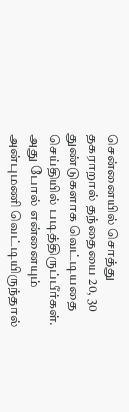சென்னையில் சொத்து தகராறால் தந்தையை 20, 30 துண்டுகளாக வெட்டியதை செய்தியில் படித்திருப்பீர்கள். அது போல் என்னையும் அன்புமணி வெட்டியிருந்தால்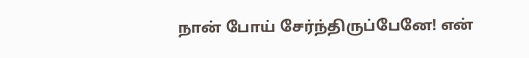நான் போய் சேர்ந்திருப்பேனே! என்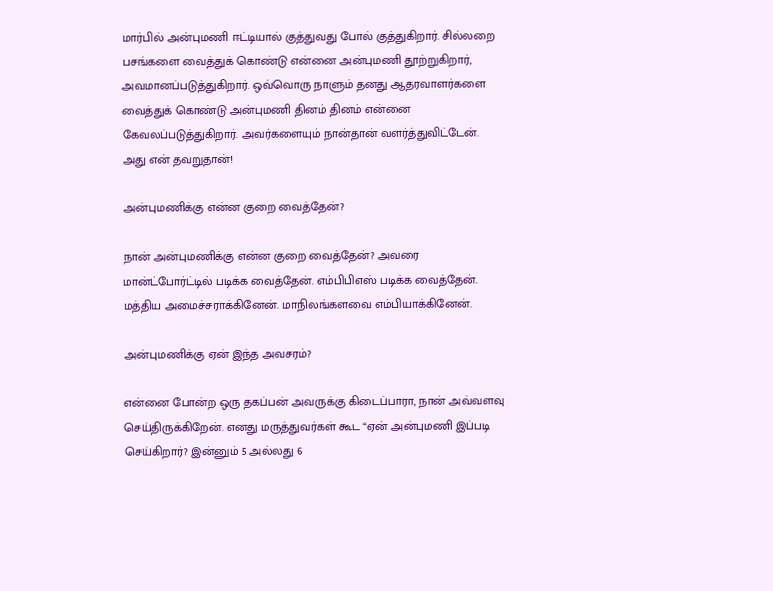மார்பில் அன்புமணி ஈட்டியால் குத்துவது போல் குத்துகிறார். சில்லறை பசங்களை வைத்துக் கொண்டு என்னை அன்புமணி தூற்றுகிறார், அவமானப்படுத்துகிறார். ஒவ்வொரு நாளும் தனது ஆதரவாளர்களை வைத்துக் கொண்டு அன்புமணி தினம் தினம் என்னை கேவலப்படுத்துகிறார். அவர்களையும் நான்தான் வளர்த்துவிட்டேன். அது என் தவறுதான்!

அன்புமணிக்கு என்ன குறை வைத்தேன்?

நான் அன்புமணிக்கு என்ன குறை வைத்தேன்? அவரை மான்ட்போர்ட்டில் படிக்க வைத்தேன். எம்பிபிஎஸ் படிக்க வைத்தேன். மத்திய அமைச்சராக்கினேன். மாநிலங்களவை எம்பியாக்கினேன்.

அன்புமணிக்கு ஏன் இந்த அவசரம்?

என்னை போன்ற ஒரு தகப்பன் அவருக்கு கிடைப்பாரா, நான் அவ்வளவு செய்திருக்கிறேன். எனது மருத்துவர்கள் கூட “ஏன் அன்புமணி இப்படி செய்கிறார்? இன்னும் 5 அல்லது 6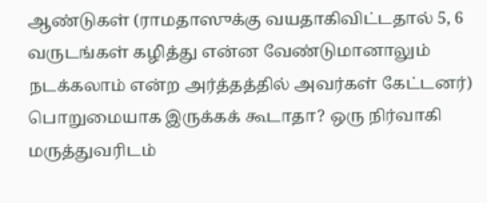ஆண்டுகள் (ராமதாஸுக்கு வயதாகிவிட்டதால் 5, 6 வருடங்கள் கழித்து என்ன வேண்டுமானாலும் நடக்கலாம் என்ற அர்த்தத்தில் அவர்கள் கேட்டனர்) பொறுமையாக இருக்கக் கூடாதா? ஒரு நிர்வாகி மருத்துவரிடம்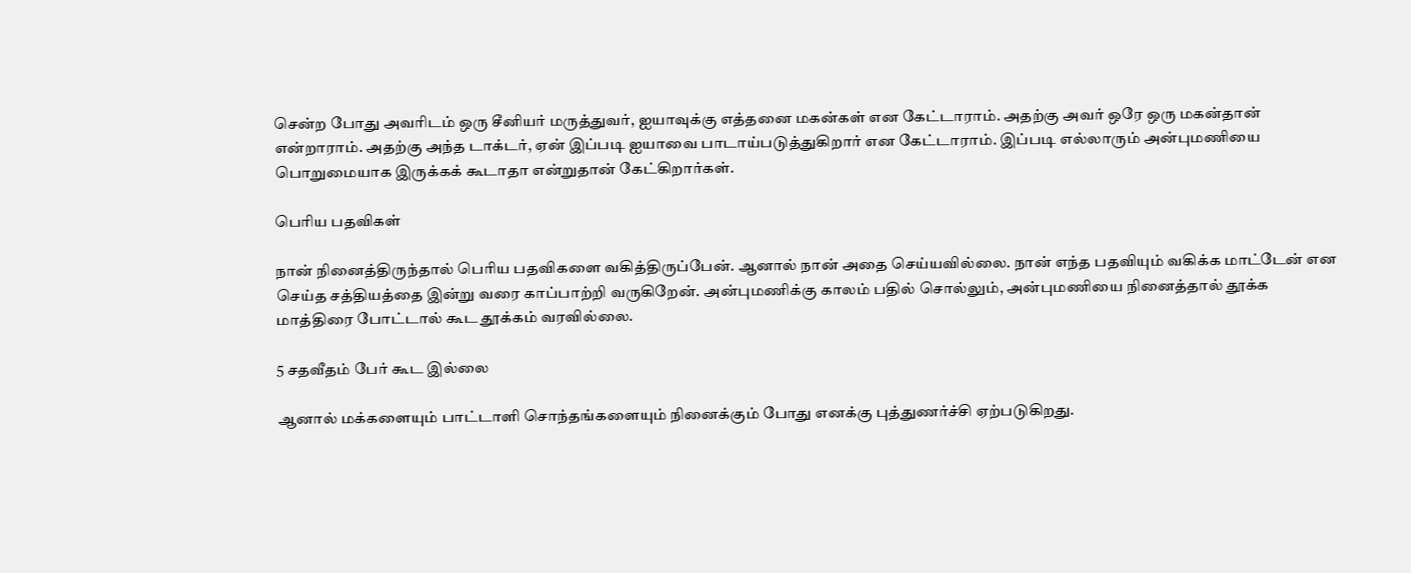சென்ற போது அவரிடம் ஒரு சீனியர் மருத்துவர், ஐயாவுக்கு எத்தனை மகன்கள் என கேட்டாராம். அதற்கு அவர் ஒரே ஒரு மகன்தான் என்றாராம். அதற்கு அந்த டாக்டர், ஏன் இப்படி ஐயாவை பாடாய்படுத்துகிறார் என கேட்டாராம். இப்படி எல்லாரும் அன்புமணியை பொறுமையாக இருக்கக் கூடாதா என்றுதான் கேட்கிறார்கள்.

பெரிய பதவிகள்

நான் நினைத்திருந்தால் பெரிய பதவிகளை வகித்திருப்பேன். ஆனால் நான் அதை செய்யவில்லை. நான் எந்த பதவியும் வகிக்க மாட்டேன் என செய்த சத்தியத்தை இன்று வரை காப்பாற்றி வருகிறேன். அன்புமணிக்கு காலம் பதில் சொல்லும், அன்புமணியை நினைத்தால் தூக்க மாத்திரை போட்டால் கூட தூக்கம் வரவில்லை.

5 சதவீதம் பேர் கூட இல்லை

ஆனால் மக்களையும் பாட்டாளி சொந்தங்களையும் நினைக்கும் போது எனக்கு புத்துணர்ச்சி ஏற்படுகிறது.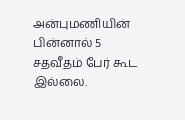அன்புமணியின் பின்னால் 5 சதவீதம் பேர் கூட இல்லை.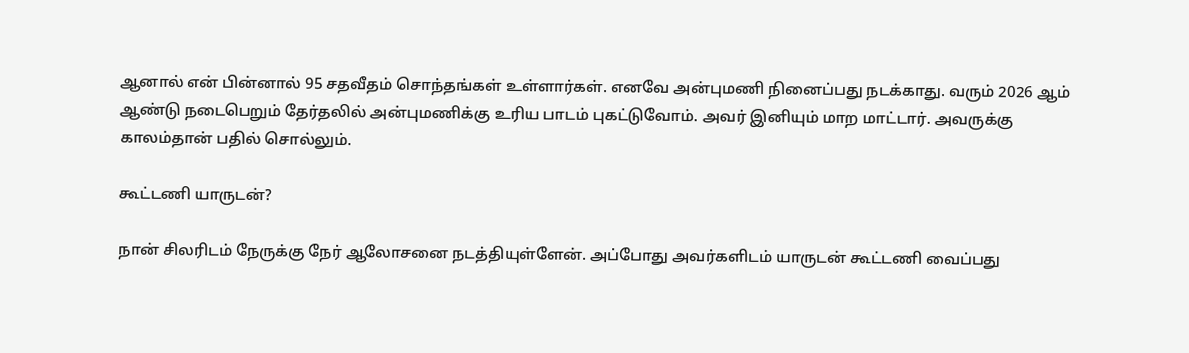ஆனால் என் பின்னால் 95 சதவீதம் சொந்தங்கள் உள்ளார்கள். எனவே அன்புமணி நினைப்பது நடக்காது. வரும் 2026 ஆம் ஆண்டு நடைபெறும் தேர்தலில் அன்புமணிக்கு உரிய பாடம் புகட்டுவோம். அவர் இனியும் மாற மாட்டார். அவருக்கு காலம்தான் பதில் சொல்லும்.

கூட்டணி யாருடன்?

நான் சிலரிடம் நேருக்கு நேர் ஆலோசனை நடத்தியுள்ளேன். அப்போது அவர்களிடம் யாருடன் கூட்டணி வைப்பது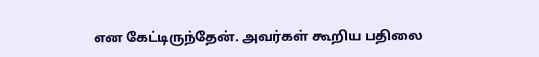என கேட்டிருந்தேன். அவர்கள் கூறிய பதிலை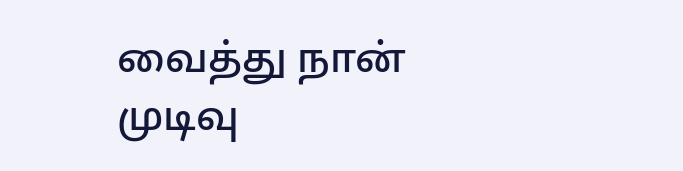வைத்து நான் முடிவு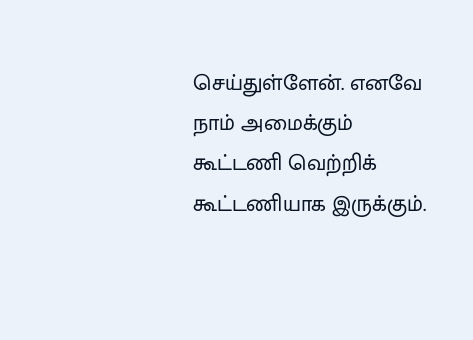செய்துள்ளேன். எனவே நாம் அமைக்கும் கூட்டணி வெற்றிக் கூட்டணியாக இருக்கும்.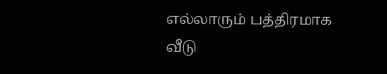எல்லாரும் பத்திரமாக வீடு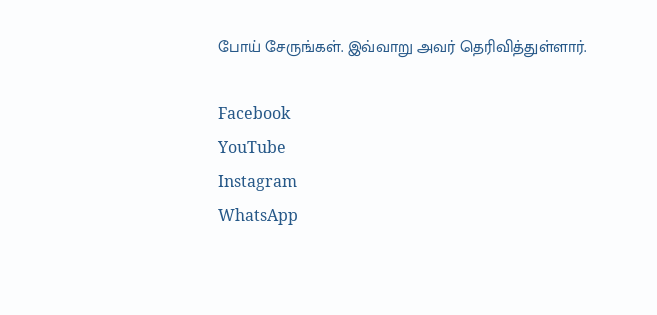போய் சேருங்கள். இவ்வாறு அவர் தெரிவித்துள்ளார்.

Facebook
YouTube
Instagram
WhatsApp